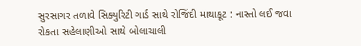સુરસાગર તળાવે સિક્યુરિટી ગાર્ડ સાથે રોજિંદી માથાકૂટ : નાસ્તો લઈ જવા રોકતા સહેલાણીઓ સાથે બોલાચાલી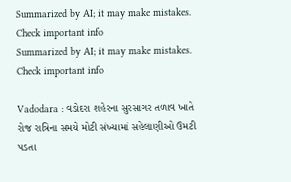Summarized by AI; it may make mistakes. Check important info
Summarized by AI; it may make mistakes. Check important info

Vadodara : વડોદરા શહેરના સુરસાગર તળાવ ખાતે રોજ રાત્રિના સમયે મોટી સંખ્યામાં સહેલાણીઓ ઉમટી પડતા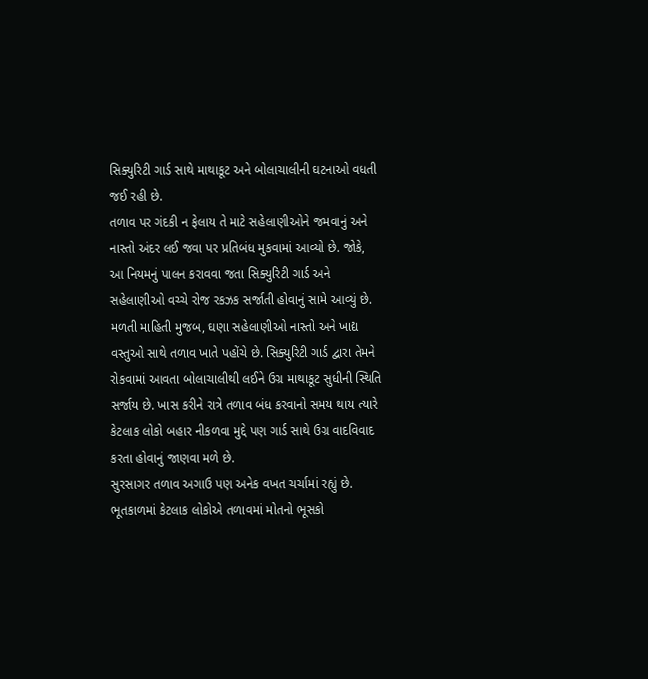સિક્યુરિટી ગાર્ડ સાથે માથાકૂટ અને બોલાચાલીની ઘટનાઓ વધતી જઈ રહી છે.
તળાવ પર ગંદકી ન ફેલાય તે માટે સહેલાણીઓને જમવાનું અને નાસ્તો અંદર લઈ જવા પર પ્રતિબંધ મુકવામાં આવ્યો છે. જોકે, આ નિયમનું પાલન કરાવવા જતા સિક્યુરિટી ગાર્ડ અને સહેલાણીઓ વચ્ચે રોજ રકઝક સર્જાતી હોવાનું સામે આવ્યું છે.
મળતી માહિતી મુજબ, ઘણા સહેલાણીઓ નાસ્તો અને ખાદ્ય વસ્તુઓ સાથે તળાવ ખાતે પહોંચે છે. સિક્યુરિટી ગાર્ડ દ્વારા તેમને રોકવામાં આવતા બોલાચાલીથી લઈને ઉગ્ર માથાકૂટ સુધીની સ્થિતિ સર્જાય છે. ખાસ કરીને રાત્રે તળાવ બંધ કરવાનો સમય થાય ત્યારે કેટલાક લોકો બહાર નીકળવા મુદ્દે પણ ગાર્ડ સાથે ઉગ્ર વાદવિવાદ કરતા હોવાનું જાણવા મળે છે.
સુરસાગર તળાવ અગાઉ પણ અનેક વખત ચર્ચામાં રહ્યું છે. ભૂતકાળમાં કેટલાક લોકોએ તળાવમાં મોતનો ભૂસકો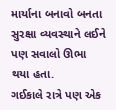માર્યાના બનાવો બનતા સુરક્ષા વ્યવસ્થાને લઈને પણ સવાલો ઊભા થયા હતા.
ગઈકાલે રાત્રે પણ એક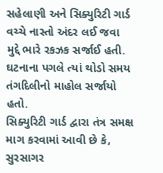સહેલાણી અને સિક્યુરિટી ગાર્ડ વચ્ચે નાસ્તો અંદર લઈ જવા મુદ્દે ભારે રકઝક સર્જાઈ હતી. ઘટનાના પગલે ત્યાં થોડો સમય તંગદિલીનો માહોલ સર્જાયો હતો.
સિક્યુરિટી ગાર્ડ દ્વારા તંત્ર સમક્ષ માગ કરવામાં આવી છે કે, સુરસાગર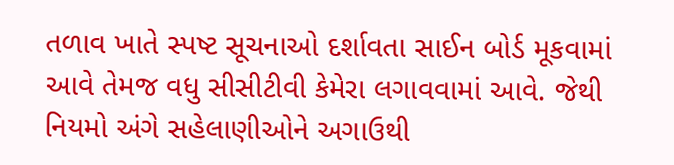તળાવ ખાતે સ્પષ્ટ સૂચનાઓ દર્શાવતા સાઈન બોર્ડ મૂકવામાં આવે તેમજ વધુ સીસીટીવી કેમેરા લગાવવામાં આવે. જેથી નિયમો અંગે સહેલાણીઓને અગાઉથી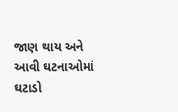જાણ થાય અને આવી ઘટનાઓમાં ઘટાડો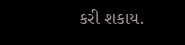કરી શકાય.